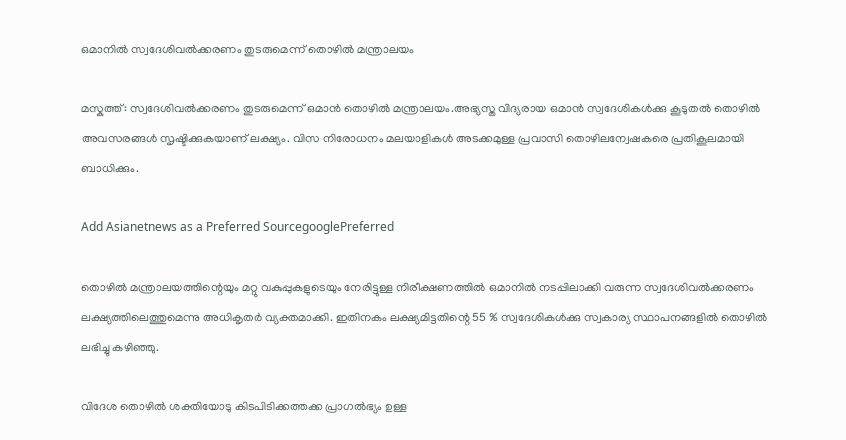ഒമാനില്‍ സ്വദേശിവല്‍ക്കരണം തുടരുമെന്ന് തൊഴില്‍ മന്ത്രാലയം

മസ്കത്ത്: സ്വദേശിവൽക്കരണം തുടരുമെന്ന് ഒമാൻ തൊഴിൽ മന്ത്രാലയം.അഭ്യസ്ത വിദ്യരായ ഒമാൻ സ്വദേശികൾക്കു കൂടുതൽ തൊഴിൽ അവസരങ്ങൾ സൃഷ്ടിക്കുകയാണ് ലക്ഷ്യം. വിസ നിരോധനം മലയാളികൾ അടക്കമുള്ള പ്രവാസി തൊഴിലന്വേഷകരെ പ്രതികൂലമായി ബാധിക്കും.

Add Asianetnews as a Preferred SourcegooglePreferred

തൊഴിൽ മന്ത്രാലയത്തിന്റെയും മറ്റു വകുപ്പുകളുടെയും നേരിട്ടുള്ള നിരീക്ഷണത്തിൽ ഒമാനിൽ നടപ്പിലാക്കി വരുന്ന സ്വദേശിവൽക്കരണം ലക്ഷ്യത്തിലെത്തുമെന്നു അധികൃതർ വ്യക്തമാക്കി. ഇതിനകം ലക്ഷ്യമിട്ടതിന്റെ 55 % സ്വദേശികൾക്കു സ്വകാര്യ സ്ഥാപനങ്ങളിൽ തൊഴിൽ ലഭിച്ചു കഴിഞ്ഞു.

വിദേശ തൊഴിൽ ശക്തിയോടു കിടപിടിക്കത്തക്ക പ്രാഗൽഭ്യം ഉള്ള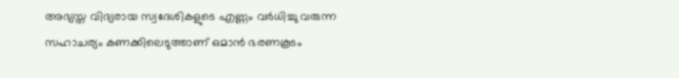അഭ്യസ്ത വിദ്യരായ സ്വദേശികളുടെ എണ്ണം വർധിച്ചു വരുന്ന സഹാചര്യം കണക്കിലെടുത്താണ് ഒമാൻ ഭരണകൂടം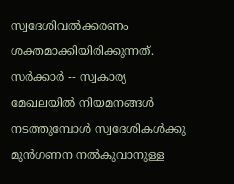സ്വദേശിവൽക്കരണം ശക്തമാക്കിയിരിക്കുന്നത്. സർക്കാർ -- സ്വകാര്യ മേഖലയിൽ നിയമനങ്ങൾ നടത്തുമ്പോൾ സ്വദേശികൾക്കു മുൻഗണന നൽകുവാനുള്ള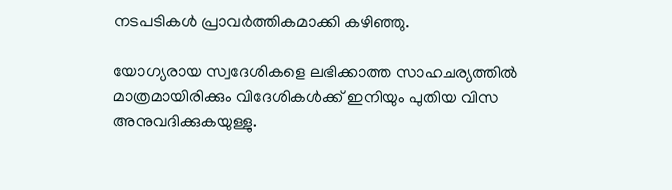നടപടികൾ പ്രാവർത്തികമാക്കി കഴിഞ്ഞു.

യോഗ്യരായ സ്വദേശികളെ ലഭിക്കാത്ത സാഹചര്യത്തിൽ മാത്രമായിരിക്കും വിദേശികൾക്ക് ഇനിയും പുതിയ വിസ അനുവദിക്കുകയുള്ളു.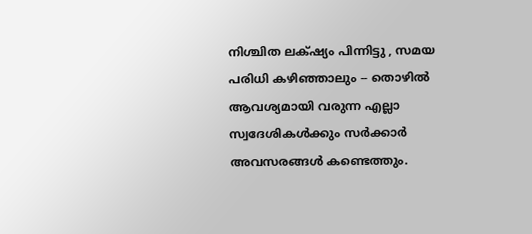നിശ്ചിത ലക്‌ഷ്യം പിന്നിട്ടു , സമയ പരിധി കഴിഞ്ഞാലും -- തൊഴിൽ ആവശ്യമായി വരുന്ന എല്ലാ സ്വദേശികൾക്കും സർക്കാർ അവസരങ്ങൾ കണ്ടെത്തും.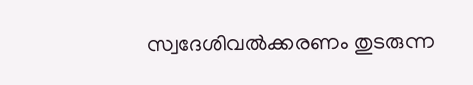സ്വദേശിവൽക്കരണം തുടരുന്ന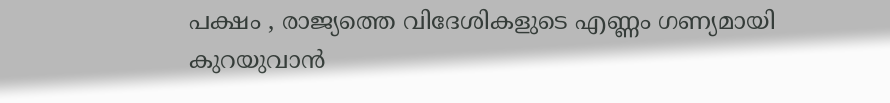പക്ഷം , രാജ്യത്തെ വിദേശികളുടെ എണ്ണം ഗണ്യമായി കുറയുവാൻ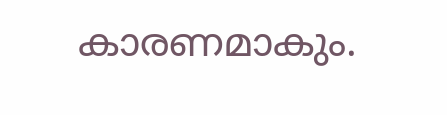കാരണമാകും.